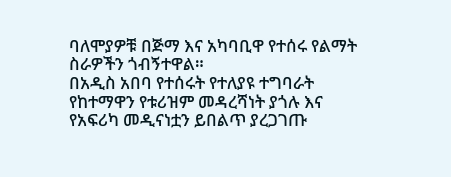ባለሞያዎቹ በጅማ እና አካባቢዋ የተሰሩ የልማት ስራዎችን ጎብኝተዋል።
በአዲስ አበባ የተሰሩት የተለያዩ ተግባራት የከተማዋን የቱሪዝም መዳረሻነት ያጎሉ እና የአፍሪካ መዲናነቷን ይበልጥ ያረጋገጡ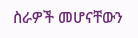ስራዎች መሆናቸውን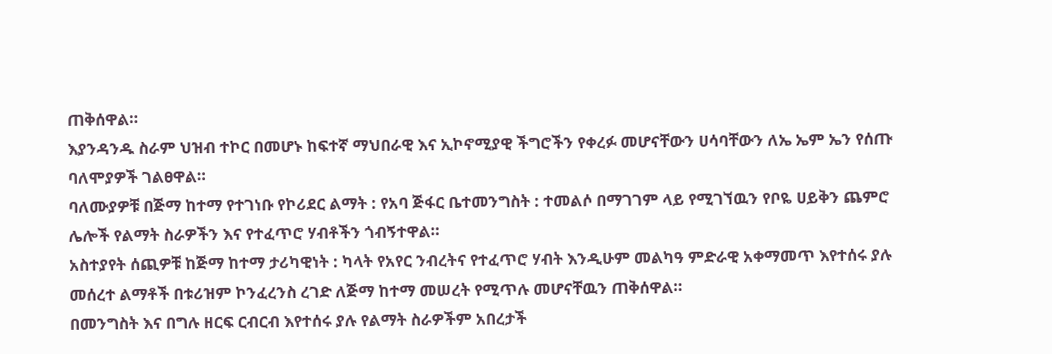ጠቅሰዋል።
እያንዳንዱ ስራም ህዝብ ተኮር በመሆኑ ከፍተኛ ማህበራዊ እና ኢኮኖሚያዊ ችግሮችን የቀረፉ መሆናቸውን ሀሳባቸውን ለኤ ኤም ኤን የሰጡ ባለሞያዎች ገልፀዋል።
ባለሙያዎቹ በጅማ ከተማ የተገነቡ የኮሪደር ልማት : የአባ ጅፋር ቤተመንግስት : ተመልሶ በማገገም ላይ የሚገኘዉን የቦዬ ሀይቅን ጨምሮ ሌሎች የልማት ስራዎችን እና የተፈጥሮ ሃብቶችን ጎብኝተዋል።
አስተያየት ሰጪዎቹ ከጅማ ከተማ ታሪካዊነት : ካላት የአየር ንብረትና የተፈጥሮ ሃብት እንዲሁም መልካዓ ምድራዊ አቀማመጥ እየተሰሩ ያሉ መሰረተ ልማቶች በቱሪዝም ኮንፈረንስ ረገድ ለጅማ ከተማ መሠረት የሚጥሉ መሆናቸዉን ጠቅሰዋል።
በመንግስት እና በግሉ ዘርፍ ርብርብ እየተሰሩ ያሉ የልማት ስራዎችም አበረታች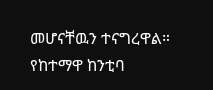መሆናቸዉን ተናግረዋል።
የከተማዋ ከንቲባ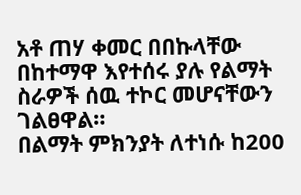አቶ ጠሃ ቀመር በበኩላቸው በከተማዋ እየተሰሩ ያሉ የልማት ስራዎች ሰዉ ተኮር መሆናቸውን ገልፀዋል።
በልማት ምክንያት ለተነሱ ከ200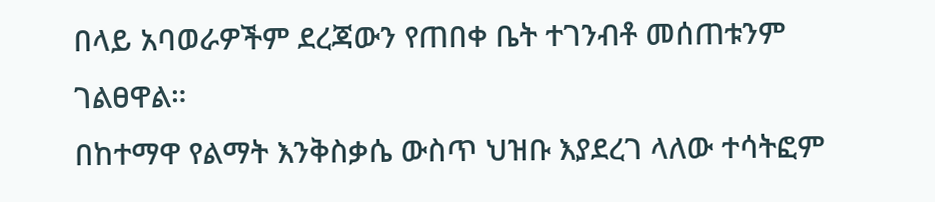በላይ አባወራዎችም ደረጃውን የጠበቀ ቤት ተገንብቶ መሰጠቱንም ገልፀዋል።
በከተማዋ የልማት እንቅስቃሴ ውስጥ ህዝቡ እያደረገ ላለው ተሳትፎም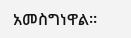አመስግነዋል።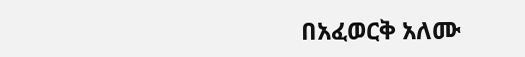በአፈወርቅ አለሙ